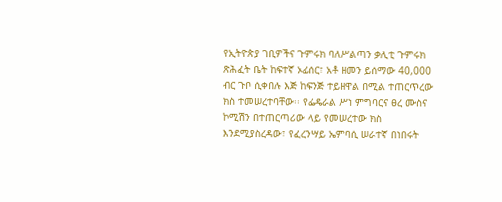የኢትዮጵያ ገቢዎችና ጉምሩክ ባለሥልጣን ቃሊቲ ጉምሩክ ጽሕፈት ቤት ከፍተኛ ኦፊሰር፣ አቶ ዘመን ይሰማው 40,000 ብር ጉቦ ሲቀበሉ እጅ ከፍንጅ ተይዘዋል በሚል ተጠርጥረው ክስ ተመሠረተባቸው፡፡ የፌዴራል ሥነ ምግባርና ፀረ ሙስና ኮሚሽን በተጠርጣሪው ላይ የመሠረተው ክስ እንደሚያስረዳው፣ የፈረንሣይ ኤምባሲ ሠራተኛ በነበሩት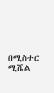በሚስተር ሚሼል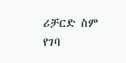ሪቻርድ ስም የገባ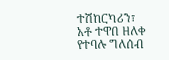ተሽከርካሪን፣ አቶ ተዋበ ዘለቀ የተባሉ ግለሰብ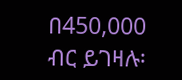በ450,000 ብር ይገዛሉ፡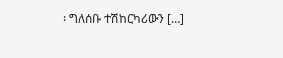፡ ግለሰቡ ተሽከርካሪውን […]